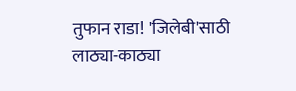तुफान राडा! 'जिलेबी'साठी लाठ्या-काठ्या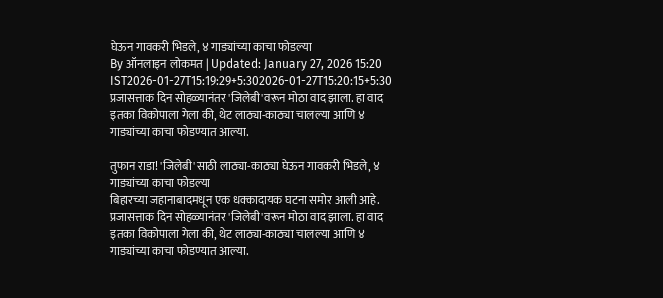घेऊन गावकरी भिडले, ४ गाड्यांच्या काचा फोडल्या
By ऑनलाइन लोकमत | Updated: January 27, 2026 15:20 IST2026-01-27T15:19:29+5:302026-01-27T15:20:15+5:30
प्रजासत्ताक दिन सोहळ्यानंतर 'जिलेबी'वरून मोठा वाद झाला. हा वाद इतका विकोपाला गेला की, थेट लाठ्या-काठ्या चालल्या आणि ४ गाड्यांच्या काचा फोडण्यात आल्या.

तुफान राडा! 'जिलेबी'साठी लाठ्या-काठ्या घेऊन गावकरी भिडले, ४ गाड्यांच्या काचा फोडल्या
बिहारच्या जहानाबादमधून एक धक्कादायक घटना समोर आली आहे. प्रजासत्ताक दिन सोहळ्यानंतर 'जिलेबी'वरून मोठा वाद झाला. हा वाद इतका विकोपाला गेला की, थेट लाठ्या-काठ्या चालल्या आणि ४ गाड्यांच्या काचा फोडण्यात आल्या.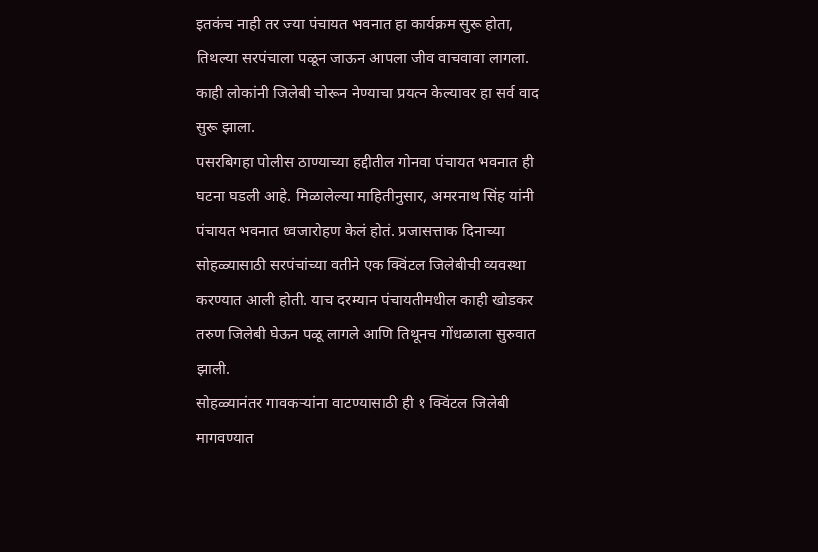इतकंच नाही तर ज्या पंचायत भवनात हा कार्यक्रम सुरू होता, तिथल्या सरपंचाला पळून जाऊन आपला जीव वाचवावा लागला. काही लोकांनी जिलेबी चोरून नेण्याचा प्रयत्न केल्यावर हा सर्व वाद सुरू झाला.
पसरबिगहा पोलीस ठाण्याच्या हद्दीतील गोनवा पंचायत भवनात ही घटना घडली आहे. मिळालेल्या माहितीनुसार, अमरनाथ सिंह यांनी पंचायत भवनात ध्वजारोहण केलं होतं. प्रजासत्ताक दिनाच्या सोहळ्यासाठी सरपंचांच्या वतीने एक क्विंटल जिलेबीची व्यवस्था करण्यात आली होती. याच दरम्यान पंचायतीमधील काही खोडकर तरुण जिलेबी घेऊन पळू लागले आणि तिथूनच गोंधळाला सुरुवात झाली.
सोहळ्यानंतर गावकऱ्यांना वाटण्यासाठी ही १ क्विंटल जिलेबी मागवण्यात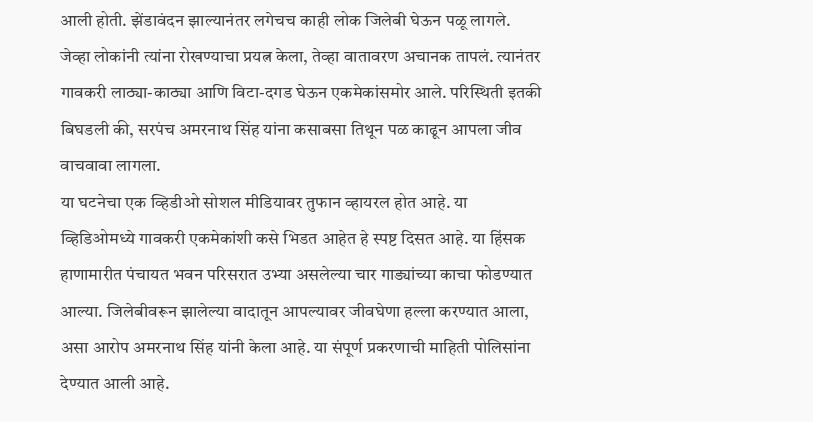आली होती. झेंडावंदन झाल्यानंतर लगेचच काही लोक जिलेबी घेऊन पळू लागले. जेव्हा लोकांनी त्यांना रोखण्याचा प्रयत्न केला, तेव्हा वातावरण अचानक तापलं. त्यानंतर गावकरी लाठ्या-काठ्या आणि विटा-दगड घेऊन एकमेकांसमोर आले. परिस्थिती इतकी बिघडली की, सरपंच अमरनाथ सिंह यांना कसाबसा तिथून पळ काढून आपला जीव वाचवावा लागला.
या घटनेचा एक व्हिडीओ सोशल मीडियावर तुफान व्हायरल होत आहे. या व्हिडिओमध्ये गावकरी एकमेकांशी कसे भिडत आहेत हे स्पष्ट दिसत आहे. या हिंसक हाणामारीत पंचायत भवन परिसरात उभ्या असलेल्या चार गाड्यांच्या काचा फोडण्यात आल्या. जिलेबीवरून झालेल्या वादातून आपल्यावर जीवघेणा हल्ला करण्यात आला, असा आरोप अमरनाथ सिंह यांनी केला आहे. या संपूर्ण प्रकरणाची माहिती पोलिसांना देण्यात आली आहे.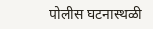पोलीस घटनास्थळी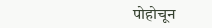पोहोचून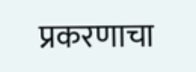प्रकरणाचा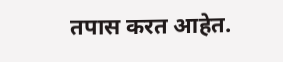तपास करत आहेत.